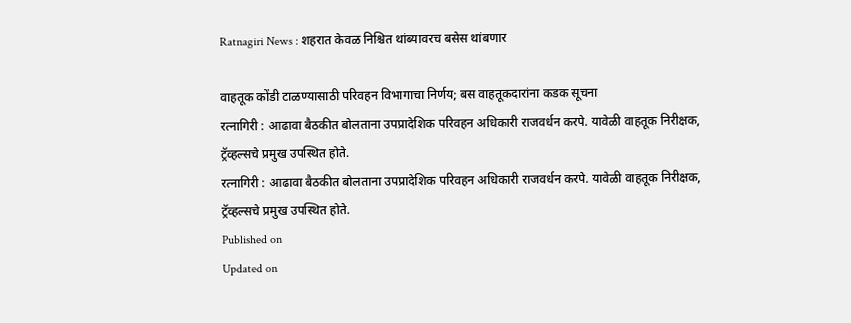Ratnagiri News : शहरात केवळ निश्चित थांब्यावरच बसेस थांबणार

वाहतूक कोंडी टाळण्यासाठी परिवहन विभागाचा निर्णय; बस वाहतूकदारांना कडक सूचना
रत्‍नागिरी : आढावा बैठकीत बोलताना उपप्रादेशिक परिवहन अधिकारी राजवर्धन करपे. यावेळी वाहतूक निरीक्षक, ट्रॅव्‍हल्‍सचे प्रमुख उपस्‍थित होते.
रत्‍नागिरी : आढावा बैठकीत बोलताना उपप्रादेशिक परिवहन अधिकारी राजवर्धन करपे. यावेळी वाहतूक निरीक्षक, ट्रॅव्‍हल्‍सचे प्रमुख उपस्‍थित होते.
Published on
Updated on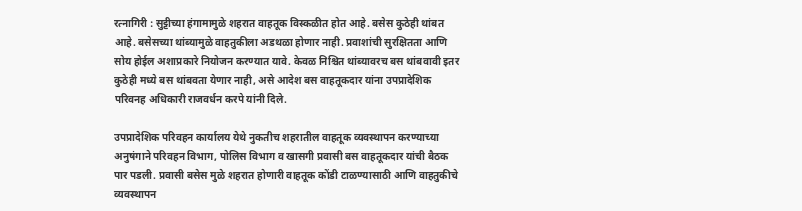रत्‍नागिरी : सुट्टीच्‍या हंगामामुळे शहरात वाहतूक विस्‍कळीत होत आहे. बसेस कुठेही थांबत आहे. बसेसच्‍या थांब्यामुळे वाहतुकीला अडथळा होणार नाही. प्रवाशांची सुरक्षितता आणि सोय होईल अशाप्रकारे नियोजन करण्यात यावे. केवळ निश्चित थांब्यावरच बस थांबवावी इतर कुठेही मध्ये बस थांबवता येणार नाही, असे आदेश बस वाहतूकदार यांना उपप्रादेशिक परिवनह अधिकारी राजवर्धन करपे यांनी दिले.

उपप्रादेशिक परिवहन कार्यालय येथे नुकतीच शहरातील वाहतूक व्यवस्थापन करण्याच्या अनुषंगाने परिवहन विभाग, पोलिस विभाग व खासगी प्रवासी बस वाहतूकदार यांची बैठक पार पडली. प्रवासी बसेस मुळे शहरात होणारी वाहतूक कोंडी टाळण्यासाठी आणि वाहतुकीचे व्यवस्थापन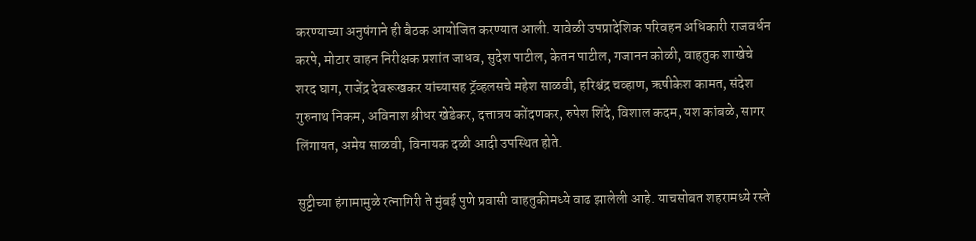करण्याच्या अनुषंगाने ही बैठक आयोजित करण्यात आली. यावेळी उपप्रादेशिक परिवहन अधिकारी राजवर्धन करपे, मोटार वाहन निरीक्षक प्रशांत जाधव, सुदेश पाटील, केतन पाटील, गजानन कोळी, वाहतुक शाखेचे शरद घाग, राजेंद्र देवरूखकर यांच्‍यासह ट्रॅव्‍हलसचे महेश साळवी, हरिश्चंद्र चव्हाण, ऋषीकेश कामत, संदेश गुरुनाथ निकम, अविनाश श्रीधर खेडेकर, दत्तात्रय कोंदणकर, रुपेश शिंदे, विशाल कदम, यश कांबळे, सागर लिंगायत, अमेय साळवी, विनायक दळी आदी उपस्‍थित होते.

सुट्टीच्या हंगामामुळे रत्नागिरी ते मुंबई पुणे प्रवासी वाहतुकीमध्ये वाढ झालेली आहे. याचसोबत शहरामध्ये रस्ते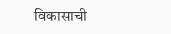विकासाची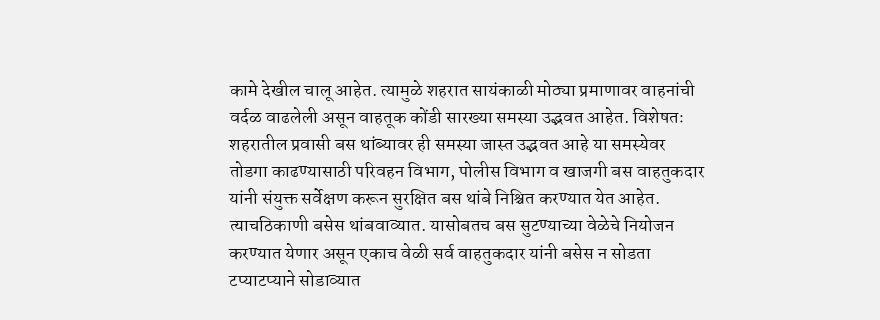कामे देखील चालू आहेत. त्यामुळे शहरात सायंकाळी मोठ्या प्रमाणावर वाहनांची वर्दळ वाढलेली असून वाहतूक कोंडी सारख्या समस्या उद्भवत आहेत. विशेषतः शहरातील प्रवासी बस थांब्यावर ही समस्या जास्त उद्भवत आहे या समस्येवर तोडगा काढण्यासाठी परिवहन विभाग, पोलीस विभाग व खाजगी बस वाहतुकदार यांनी संयुक्त सर्वेक्षण करून सुरक्षित बस थांबे निश्चित करण्यात येत आहेत. त्‍याचठिकाणी बसेस थांबवाव्‍यात. यासोबतच बस सुटण्याच्या वेळेचे नियोजन करण्यात येणार असून एकाच वेळी सर्व वाहतुकदार यांनी बसेस न सोडता टप्याटप्याने सोडाव्यात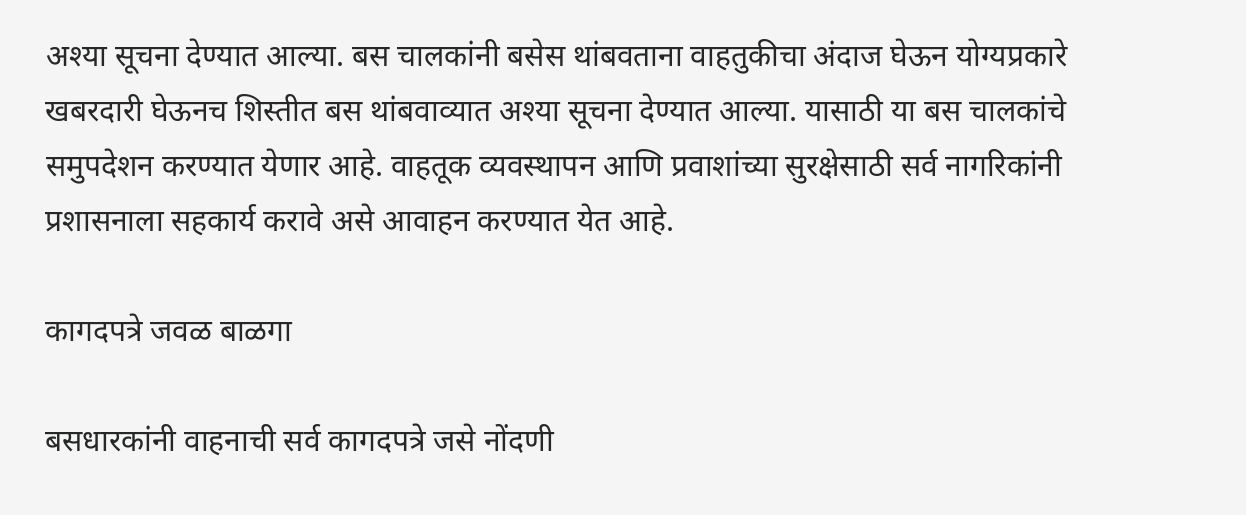अश्या सूचना देण्यात आल्या. बस चालकांनी बसेस थांबवताना वाहतुकीचा अंदाज घेऊन योग्यप्रकारे खबरदारी घेऊनच शिस्तीत बस थांबवाव्यात अश्या सूचना देण्यात आल्या. यासाठी या बस चालकांचे समुपदेशन करण्यात येणार आहे. वाहतूक व्यवस्थापन आणि प्रवाशांच्या सुरक्षेसाठी सर्व नागरिकांनी प्रशासनाला सहकार्य करावे असे आवाहन करण्यात येत आहे.

कागदपत्रे जवळ बाळगा

बसधारकांनी वाहनाची सर्व कागदपत्रे जसे नोंदणी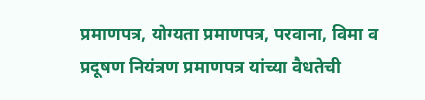प्रमाणपत्र, योग्यता प्रमाणपत्र, परवाना, विमा व प्रदूषण नियंत्रण प्रमाणपत्र यांच्या वैधतेची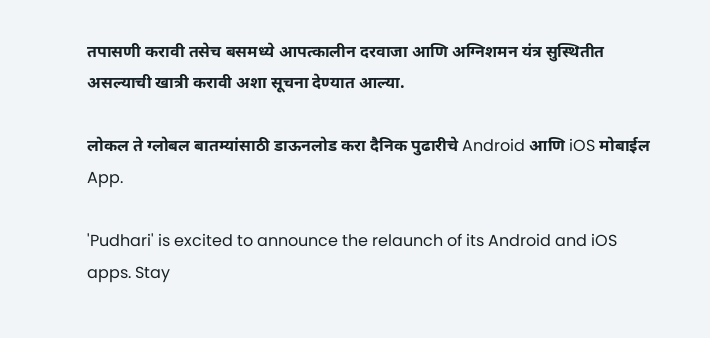तपासणी करावी तसेच बसमध्ये आपत्कालीन दरवाजा आणि अग्निशमन यंत्र सुस्थितीत असल्याची खात्री करावी अशा सूचना देण्यात आल्या.

लोकल ते ग्लोबल बातम्यांसाठी डाऊनलोड करा दैनिक पुढारीचे Android आणि iOS मोबाईल App.

'Pudhari' is excited to announce the relaunch of its Android and iOS apps. Stay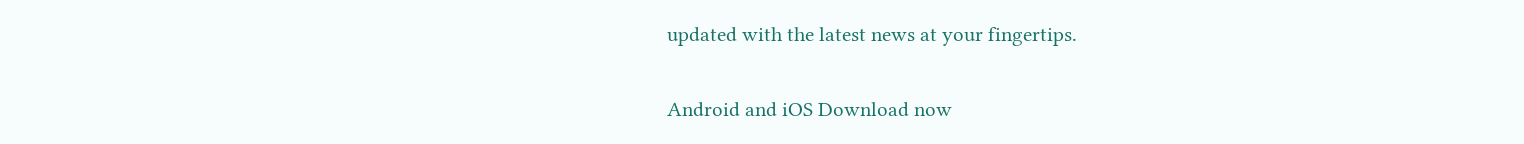updated with the latest news at your fingertips.

Android and iOS Download now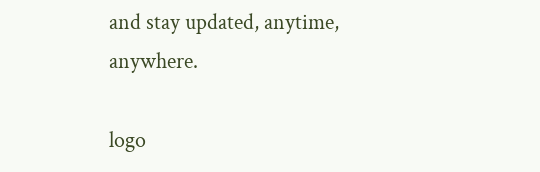and stay updated, anytime, anywhere.

logo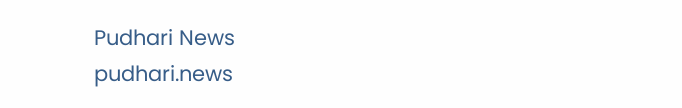Pudhari News
pudhari.news